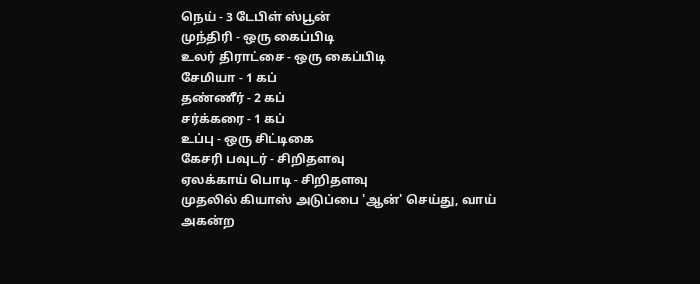நெய் - 3 டேபிள் ஸ்பூன்
முந்திரி - ஒரு கைப்பிடி
உலர் திராட்சை - ஒரு கைப்பிடி
சேமியா - 1 கப்
தண்ணீர் - 2 கப்
சர்க்கரை - 1 கப்
உப்பு - ஒரு சிட்டிகை
கேசரி பவுடர் - சிறிதளவு
ஏலக்காய் பொடி - சிறிதளவு
முதலில் கியாஸ் அடுப்பை 'ஆன்' செய்து, வாய் அகன்ற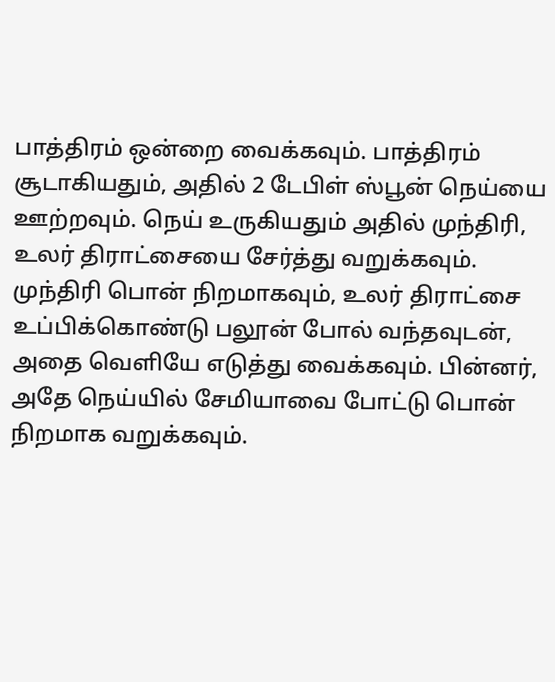பாத்திரம் ஒன்றை வைக்கவும். பாத்திரம் சூடாகியதும், அதில் 2 டேபிள் ஸ்பூன் நெய்யை ஊற்றவும். நெய் உருகியதும் அதில் முந்திரி, உலர் திராட்சையை சேர்த்து வறுக்கவும். முந்திரி பொன் நிறமாகவும், உலர் திராட்சை உப்பிக்கொண்டு பலூன் போல் வந்தவுடன், அதை வெளியே எடுத்து வைக்கவும். பின்னர், அதே நெய்யில் சேமியாவை போட்டு பொன் நிறமாக வறுக்கவும்.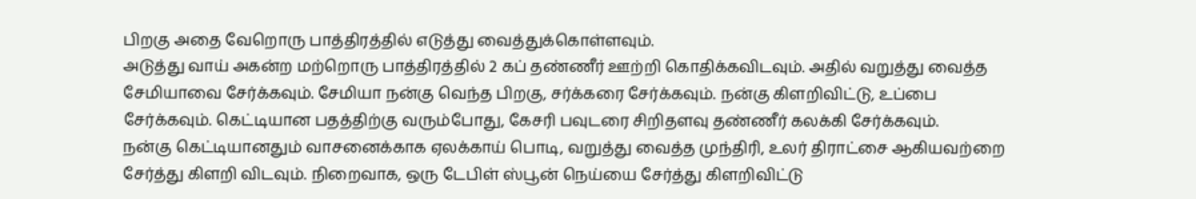பிறகு அதை வேறொரு பாத்திரத்தில் எடுத்து வைத்துக்கொள்ளவும்.
அடுத்து வாய் அகன்ற மற்றொரு பாத்திரத்தில் 2 கப் தண்ணீர் ஊற்றி கொதிக்கவிடவும். அதில் வறுத்து வைத்த சேமியாவை சேர்க்கவும். சேமியா நன்கு வெந்த பிறகு, சர்க்கரை சேர்க்கவும். நன்கு கிளறிவிட்டு, உப்பை சேர்க்கவும். கெட்டியான பதத்திற்கு வரும்போது, கேசரி பவுடரை சிறிதளவு தண்ணீர் கலக்கி சேர்க்கவும்.
நன்கு கெட்டியானதும் வாசனைக்காக ஏலக்காய் பொடி, வறுத்து வைத்த முந்திரி, உலர் திராட்சை ஆகியவற்றை சேர்த்து கிளறி விடவும். நிறைவாக, ஒரு டேபிள் ஸ்பூன் நெய்யை சேர்த்து கிளறிவிட்டு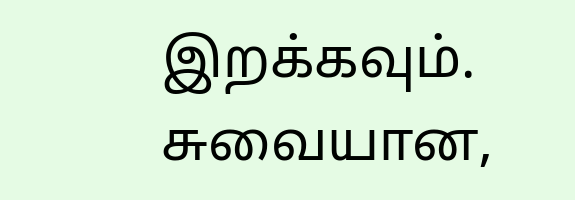இறக்கவும். சுவையான,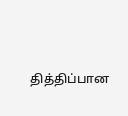தித்திப்பான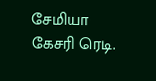சேமியா கேசரி ரெடி.